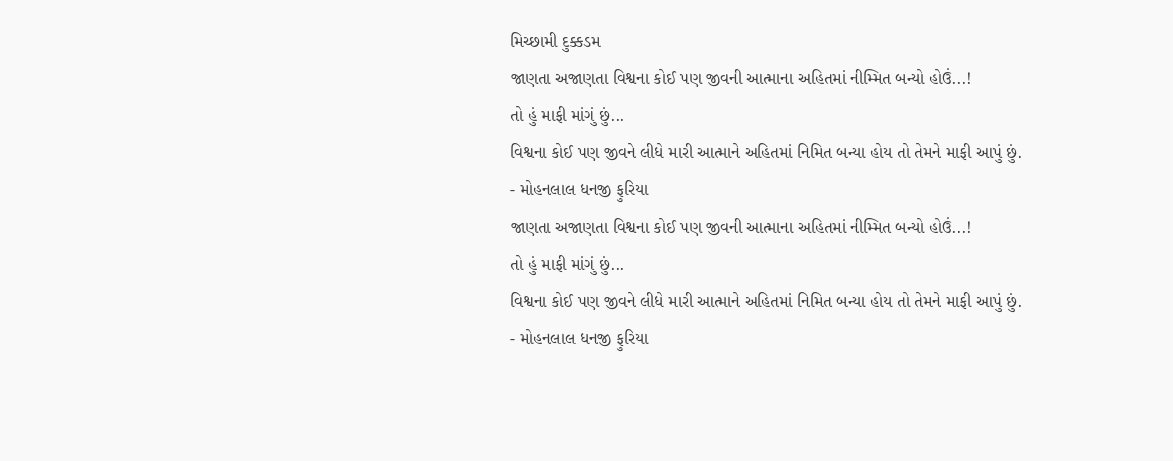મિચ્છામી દુક્કડમ
જાણતા અજાણતા વિશ્વના કોઈ પણ જીવની આત્માના અહિતમાં નીમ્મિત બન્યો હોઉં...!
તો હું માફી માંગું છું...
વિશ્વના કોઈ પણ જીવને લીધે મારી આત્માને અહિતમાં નિમિત બન્યા હોય તો તેમને માફી આપું છું.
- મોહનલાલ ધનજી ફુરિયા
જાણતા અજાણતા વિશ્વના કોઈ પણ જીવની આત્માના અહિતમાં નીમ્મિત બન્યો હોઉં...!
તો હું માફી માંગું છું...
વિશ્વના કોઈ પણ જીવને લીધે મારી આત્માને અહિતમાં નિમિત બન્યા હોય તો તેમને માફી આપું છું.
- મોહનલાલ ધનજી ફુરિયા